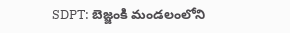SDPT: బెజ్జంకి మండలంలోని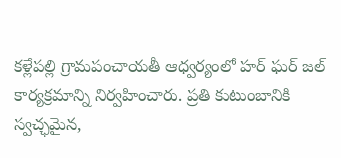కళ్లేపల్లి గ్రామపంచాయతీ ఆధ్వర్యంలో హర్ ఘర్ జల్ కార్యక్రమాన్ని నిర్వహించారు. ప్రతి కుటుంబానికి స్వచ్ఛమైన,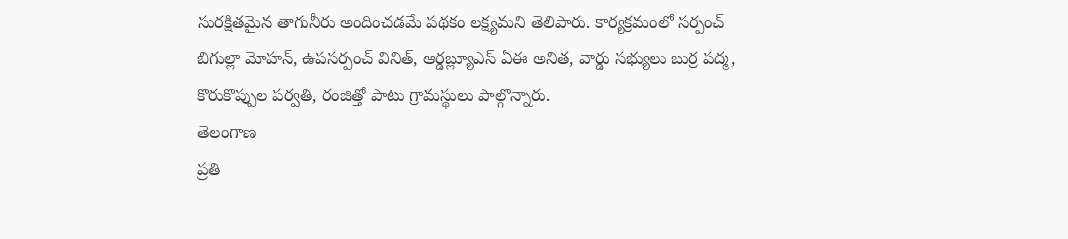సురక్షితమైన తాగునీరు అందించడమే పథకం లక్ష్యమని తెలిపారు. కార్యక్రమంలో సర్పంచ్ బిగుల్లా మోహన్, ఉపసర్పంచ్ వినిత్, ఆర్డబ్ల్యూఎస్ ఏఈ అనిత, వార్డు సభ్యులు బుర్ర పద్మ, కొరుకొప్పుల పర్వతి, రంజిత్తో పాటు గ్రామస్థులు పాల్గొన్నారు.
తెలంగాణ
ప్రతి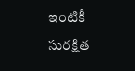ఇంటికీ సురక్షిత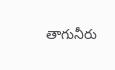తాగునీరు